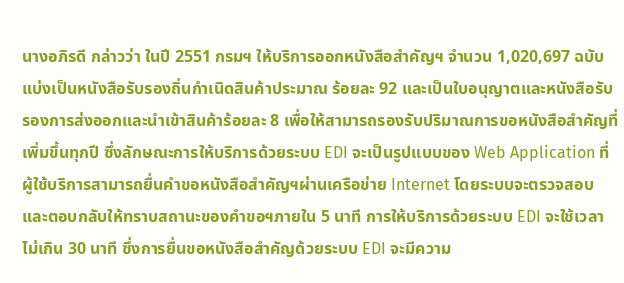นางอภิรดี กล่าวว่า ในปี 2551 กรมฯ ให้บริการออกหนังสือสำคัญฯ จำนวน 1,020,697 ฉบับ แบ่งเป็นหนังสือรับรองถิ่นกำเนิดสินค้าประมาณ ร้อยละ 92 และเป็นใบอนุญาตและหนังสือรับรองการส่งออกและนำเข้าสินค้าร้อยละ 8 เพื่อให้สามารถรองรับปริมาณการขอหนังสือสำคัญที่เพิ่มขึ้นทุกปี ซึ่งลักษณะการให้บริการด้วยระบบ EDI จะเป็นรูปแบบของ Web Application ที่ผู้ใช้บริการสามารถยื่นคำขอหนังสือสำคัญฯผ่านเครือข่าย Internet โดยระบบจะตรวจสอบและตอบกลับให้ทราบสถานะของคำขอฯภายใน 5 นาที การให้บริการด้วยระบบ EDI จะใช้เวลาไม่เกิน 30 นาที ซึ่งการยื่นขอหนังสือสำคัญด้วยระบบ EDI จะมีความ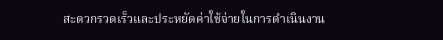สะดวกรวดเร็วและประหยัดค่าใช้จ่ายในการดำเนินงาน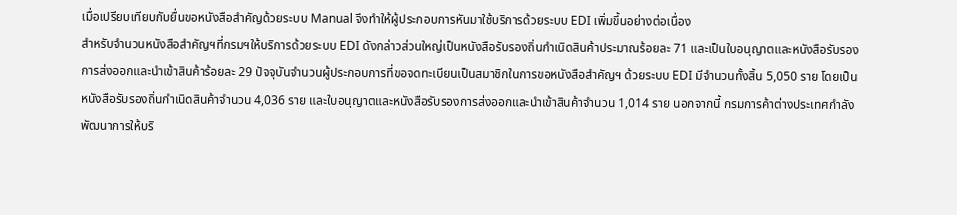เมื่อเปรียบเทียบกับยื่นขอหนังสือสำคัญด้วยระบบ Manual จึงทำให้ผู้ประกอบการหันมาใช้บริการด้วยระบบ EDI เพิ่มขึ้นอย่างต่อเนื่อง
สำหรับจำนวนหนังสือสำคัญฯที่กรมฯให้บริการด้วยระบบ EDI ดังกล่าวส่วนใหญ่เป็นหนังสือรับรองถิ่นกำเนิดสินค้าประมาณร้อยละ 71 และเป็นใบอนุญาตและหนังสือรับรองการส่งออกและนำเข้าสินค้าร้อยละ 29 ปัจจุบันจำนวนผู้ประกอบการที่ขอจดทะเบียนเป็นสมาชิกในการขอหนังสือสำคัญฯ ด้วยระบบ EDI มีจำนวนทั้งสิ้น 5,050 ราย โดยเป็นหนังสือรับรองถิ่นกำเนิดสินค้าจำนวน 4,036 ราย และใบอนุญาตและหนังสือรับรองการส่งออกและนำเข้าสินค้าจำนวน 1,014 ราย นอกจากนี้ กรมการค้าต่างประเทศกำลังพัฒนาการให้บริ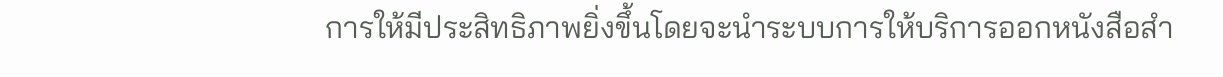การให้มีประสิทธิภาพยิ่งขึ้นโดยจะนำระบบการให้บริการออกหนังสือสำ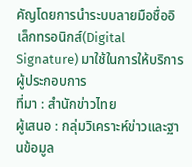คัญโดยการนำระบบลายมือชื่ออิเล็กทรอนิกส์(Digital Signature) มาใช้ในการให้บริการผู้ประกอบการ
ที่มา : สำนักข่าวไทย
ผู้เสนอ : กลุ่มวิเคราะห์ข่าวและฐานข้อมูล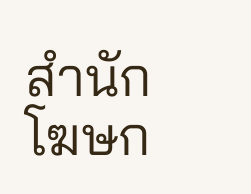สำนักโฆษก